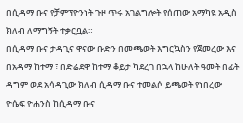በሲዳማ ቡና የቻምፕዮንነት ጉዞ ጥሩ አገልግሎት የሰጠው አማካዩ አዲስ ክለብ ለማግኝት ተቃርቧል።
በሲዳማ ቡና ታዳጊና ዋናው ቡድን በመጫወት እግርኳስን የጀመረው እና በአዳማ ከተማ ፣ በድሬደዋ ከተማ ቆይታ ካደረገ በኋላ ከሁለት ዓመት በፊት ዳግም ወደ አሳዳጊው ክለብ ሲዳማ ቡና ተመልሶ ይጫወት የነበረው ዮሴፍ ዮሐንስ ከሲዳማ ቡና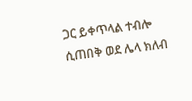ጋር ይቀጥላል ተብሎ ሲጠበቅ ወደ ሌላ ክለብ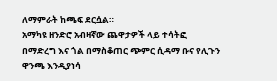ለማምራት ከጫፍ ደርሷል።
አማካዩ ዘንድሮ አብዛኛው ጨዋታዎች ላይ ተሳትፎ በማድረግ እና ጎል በማስቆጠር ጭምር ሲዳማ ቡና የሊጉን ዋንጫ እንዲያነሳ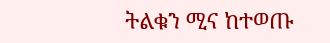ትልቁን ሚና ከተወጡ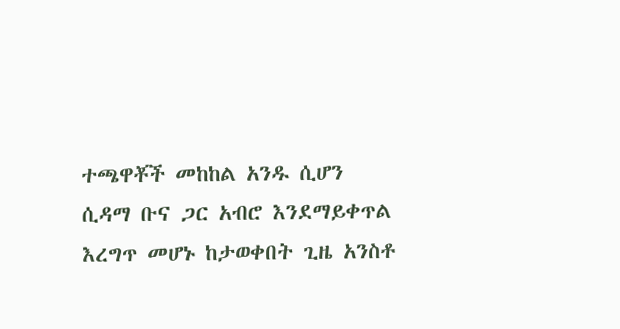ተጫዋቾች መከከል አንዱ ሲሆን ሲዳማ ቡና ጋር አብሮ እንደማይቀጥል እረግጥ መሆኑ ከታወቀበት ጊዜ አንስቶ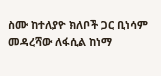ስሙ ከተለያዮ ክለቦች ጋር ቢነሳም መዳረሻው ለፋሲል ከነማ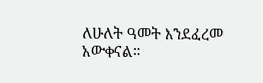ለሁለት ዓመት እንደፈረመ አውቀናል።